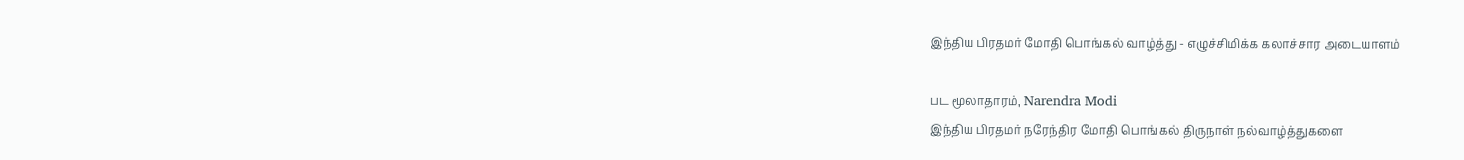இந்திய பிரதமர் மோதி பொங்கல் வாழ்த்து - எழுச்சிமிக்க கலாச்சார அடையாளம்

பட மூலாதாரம், Narendra Modi
இந்திய பிரதமர் நரேந்திர மோதி பொங்கல் திருநாள் நல்வாழ்த்துகளை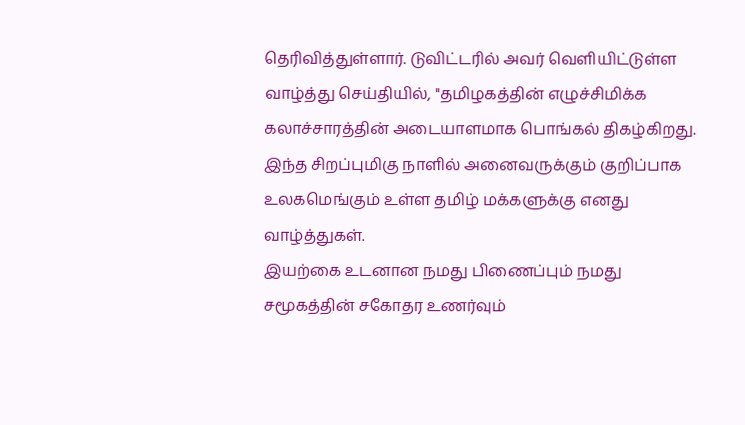தெரிவித்துள்ளார். டுவிட்டரில் அவர் வெளியிட்டுள்ள வாழ்த்து செய்தியில், ''தமிழகத்தின் எழுச்சிமிக்க கலாச்சாரத்தின் அடையாளமாக பொங்கல் திகழ்கிறது. இந்த சிறப்புமிகு நாளில் அனைவருக்கும் குறிப்பாக உலகமெங்கும் உள்ள தமிழ் மக்களுக்கு எனது வாழ்த்துகள்.
இயற்கை உடனான நமது பிணைப்பும் நமது சமூகத்தின் சகோதர உணர்வும்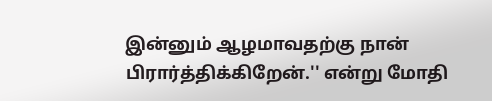இன்னும் ஆழமாவதற்கு நான் பிரார்த்திக்கிறேன்.'' என்று மோதி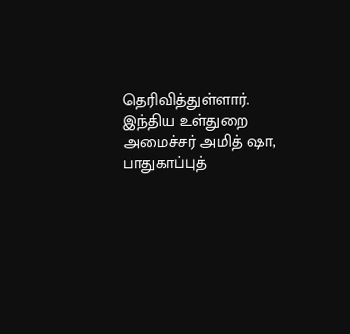தெரிவித்துள்ளார்.
இந்திய உள்துறை அமைச்சர் அமித் ஷா, பாதுகாப்புத்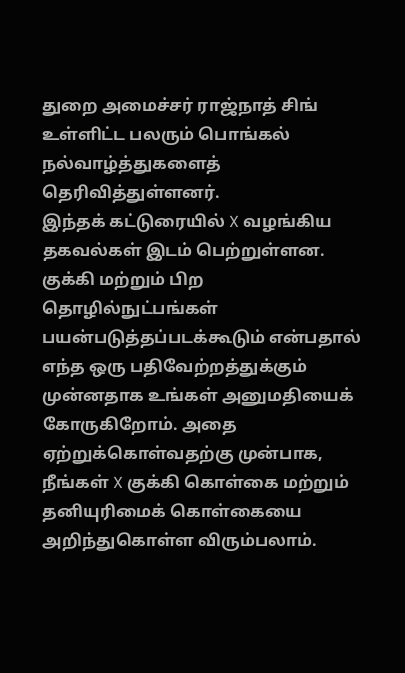துறை அமைச்சர் ராஜ்நாத் சிங் உள்ளிட்ட பலரும் பொங்கல் நல்வாழ்த்துகளைத் தெரிவித்துள்ளனர்.
இந்தக் கட்டுரையில் X வழங்கிய தகவல்கள் இடம் பெற்றுள்ளன. குக்கி மற்றும் பிற தொழில்நுட்பங்கள் பயன்படுத்தப்படக்கூடும் என்பதால் எந்த ஒரு பதிவேற்றத்துக்கும் முன்னதாக உங்கள் அனுமதியைக் கோருகிறோம். அதை ஏற்றுக்கொள்வதற்கு முன்பாக, நீங்கள் X குக்கி கொள்கை மற்றும் தனியுரிமைக் கொள்கையை அறிந்துகொள்ள விரும்பலாம்.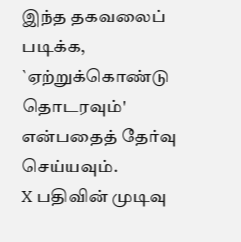இந்த தகவலைப் படிக்க, `ஏற்றுக்கொண்டு தொடரவும்' என்பதைத் தேர்வு செய்யவும்.
X பதிவின் முடிவு